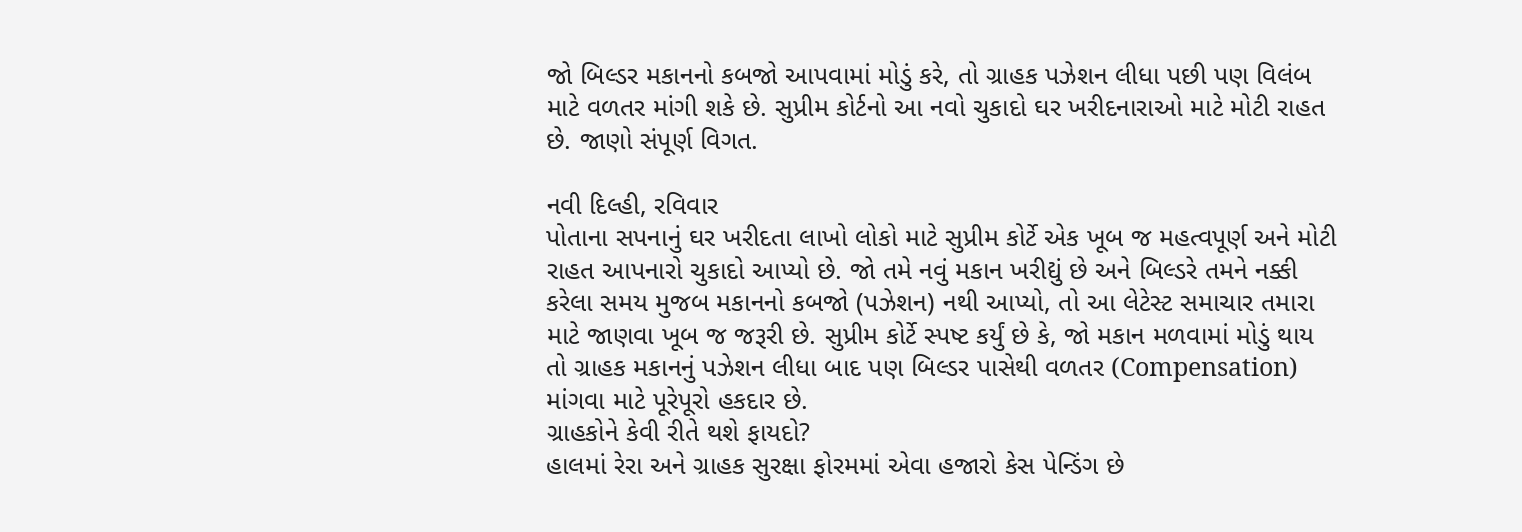જો બિલ્ડર મકાનનો કબજો આપવામાં મોડું કરે, તો ગ્રાહક પઝેશન લીધા પછી પણ વિલંબ માટે વળતર માંગી શકે છે. સુપ્રીમ કોર્ટનો આ નવો ચુકાદો ઘર ખરીદનારાઓ માટે મોટી રાહત છે. જાણો સંપૂર્ણ વિગત.

નવી દિલ્હી, રવિવાર
પોતાના સપનાનું ઘર ખરીદતા લાખો લોકો માટે સુપ્રીમ કોર્ટે એક ખૂબ જ મહત્વપૂર્ણ અને મોટી રાહત આપનારો ચુકાદો આપ્યો છે. જો તમે નવું મકાન ખરીદ્યું છે અને બિલ્ડરે તમને નક્કી કરેલા સમય મુજબ મકાનનો કબજો (પઝેશન) નથી આપ્યો, તો આ લેટેસ્ટ સમાચાર તમારા માટે જાણવા ખૂબ જ જરૂરી છે. સુપ્રીમ કોર્ટે સ્પષ્ટ કર્યું છે કે, જો મકાન મળવામાં મોડું થાય તો ગ્રાહક મકાનનું પઝેશન લીધા બાદ પણ બિલ્ડર પાસેથી વળતર (Compensation) માંગવા માટે પૂરેપૂરો હકદાર છે.
ગ્રાહકોને કેવી રીતે થશે ફાયદો?
હાલમાં રેરા અને ગ્રાહક સુરક્ષા ફોરમમાં એવા હજારો કેસ પેન્ડિંગ છે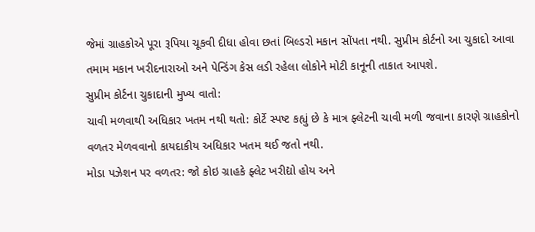જેમાં ગ્રાહકોએ પૂરા રૂપિયા ચૂકવી દીધા હોવા છતાં બિલ્ડરો મકાન સોંપતા નથી. સુપ્રીમ કોર્ટનો આ ચુકાદો આવા તમામ મકાન ખરીદનારાઓ અને પેન્ડિંગ કેસ લડી રહેલા લોકોને મોટી કાનૂની તાકાત આપશે.
સુપ્રીમ કોર્ટના ચુકાદાની મુખ્ય વાતો:
ચાવી મળવાથી અધિકાર ખતમ નથી થતો: કોર્ટે સ્પષ્ટ કહ્યું છે કે માત્ર ફ્લેટની ચાવી મળી જવાના કારણે ગ્રાહકોનો વળતર મેળવવાનો કાયદાકીય અધિકાર ખતમ થઈ જતો નથી.
મોડા પઝેશન પર વળતર: જો કોઇ ગ્રાહકે ફ્લેટ ખરીદ્યો હોય અને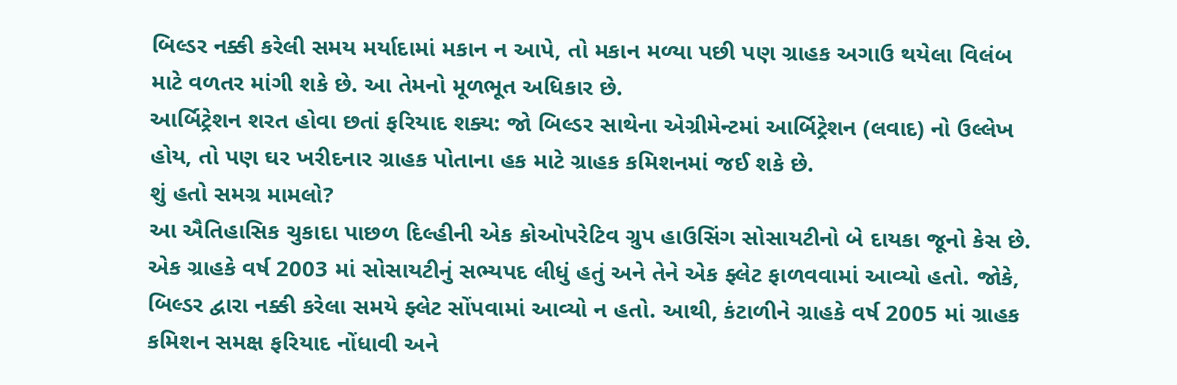બિલ્ડર નક્કી કરેલી સમય મર્યાદામાં મકાન ન આપે, તો મકાન મળ્યા પછી પણ ગ્રાહક અગાઉ થયેલા વિલંબ માટે વળતર માંગી શકે છે. આ તેમનો મૂળભૂત અધિકાર છે.
આર્બિટ્રેશન શરત હોવા છતાં ફરિયાદ શક્ય: જો બિલ્ડર સાથેના એગ્રીમેન્ટમાં આર્બિટ્રેશન (લવાદ) નો ઉલ્લેખ હોય, તો પણ ઘર ખરીદનાર ગ્રાહક પોતાના હક માટે ગ્રાહક કમિશનમાં જઈ શકે છે.
શું હતો સમગ્ર મામલો?
આ ઐતિહાસિક ચુકાદા પાછળ દિલ્હીની એક કોઓપરેટિવ ગ્રુપ હાઉસિંગ સોસાયટીનો બે દાયકા જૂનો કેસ છે. એક ગ્રાહકે વર્ષ 2003 માં સોસાયટીનું સભ્યપદ લીધું હતું અને તેને એક ફ્લેટ ફાળવવામાં આવ્યો હતો. જોકે, બિલ્ડર દ્વારા નક્કી કરેલા સમયે ફ્લેટ સોંપવામાં આવ્યો ન હતો. આથી, કંટાળીને ગ્રાહકે વર્ષ 2005 માં ગ્રાહક કમિશન સમક્ષ ફરિયાદ નોંધાવી અને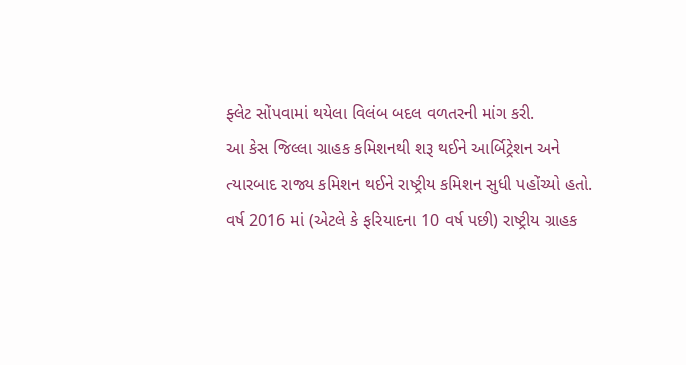ફ્લેટ સોંપવામાં થયેલા વિલંબ બદલ વળતરની માંગ કરી.
આ કેસ જિલ્લા ગ્રાહક કમિશનથી શરૂ થઈને આર્બિટ્રેશન અને ત્યારબાદ રાજ્ય કમિશન થઈને રાષ્ટ્રીય કમિશન સુધી પહોંચ્યો હતો. વર્ષ 2016 માં (એટલે કે ફરિયાદના 10 વર્ષ પછી) રાષ્ટ્રીય ગ્રાહક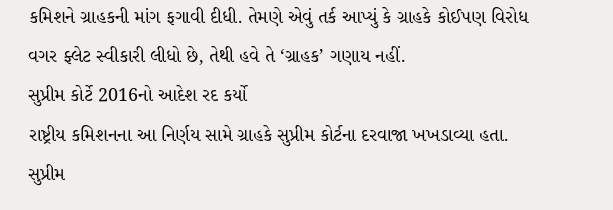કમિશને ગ્રાહકની માંગ ફગાવી દીધી. તેમણે એવું તર્ક આપ્યું કે ગ્રાહકે કોઈપણ વિરોધ વગર ફ્લેટ સ્વીકારી લીધો છે, તેથી હવે તે ‘ગ્રાહક’ ગણાય નહીં.
સુપ્રીમ કોર્ટે 2016નો આદેશ રદ કર્યો
રાષ્ટ્રીય કમિશનના આ નિર્ણય સામે ગ્રાહકે સુપ્રીમ કોર્ટના દરવાજા ખખડાવ્યા હતા. સુપ્રીમ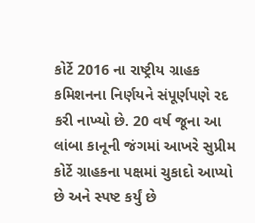કોર્ટે 2016 ના રાષ્ટ્રીય ગ્રાહક કમિશનના નિર્ણયને સંપૂર્ણપણે રદ કરી નાખ્યો છે. 20 વર્ષ જૂના આ લાંબા કાનૂની જંગમાં આખરે સુપ્રીમ કોર્ટે ગ્રાહકના પક્ષમાં ચુકાદો આપ્યો છે અને સ્પષ્ટ કર્યું છે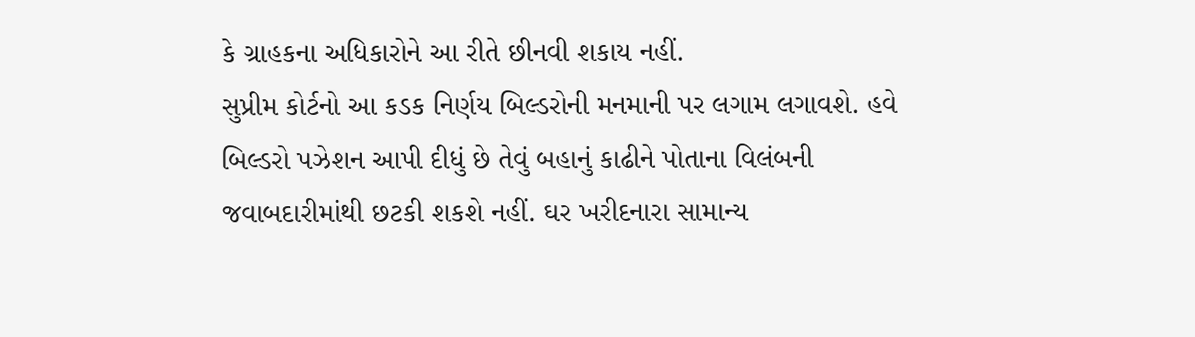કે ગ્રાહકના અધિકારોને આ રીતે છીનવી શકાય નહીં.
સુપ્રીમ કોર્ટનો આ કડક નિર્ણય બિલ્ડરોની મનમાની પર લગામ લગાવશે. હવે બિલ્ડરો પઝેશન આપી દીધું છે તેવું બહાનું કાઢીને પોતાના વિલંબની જવાબદારીમાંથી છટકી શકશે નહીં. ઘર ખરીદનારા સામાન્ય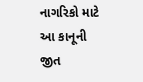નાગરિકો માટે આ કાનૂની જીત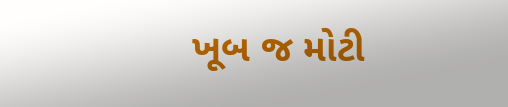ખૂબ જ મોટી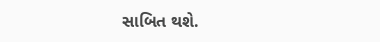સાબિત થશે.